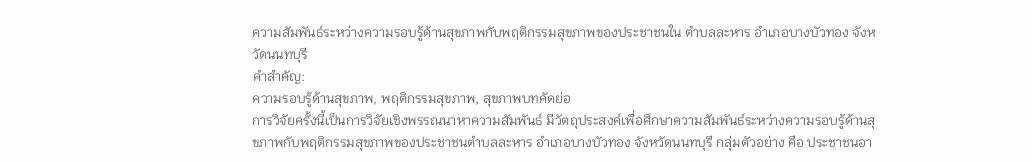ความสัมพันธ์ระหว่างความรอบรู้ด้านสุขภาพกับพฤติกรรมสุขภาพของประชาชนใน ตำบลละหาร อำเภอบางบัวทอง จังหวัดนนทบุรี
คำสำคัญ:
ความรอบรู้ด้านสุขภาพ, พฤติกรรมสุขภาพ, สุขภาพบทคัดย่อ
การวิจัยครั้งนี้เป็นการวิจัยเชิงพรรณนาหาความสัมพันธ์ มีวัตถุประสงค์เพื่อศึกษาความสัมพันธ์ระหว่างความรอบรู้ด้านสุขภาพกับพฤติกรรมสุขภาพของประชาชนตำบลละหาร อำเภอบางบัวทอง จังหวัดนนทบุรี กลุ่มตัวอย่าง คือ ประชาชนอา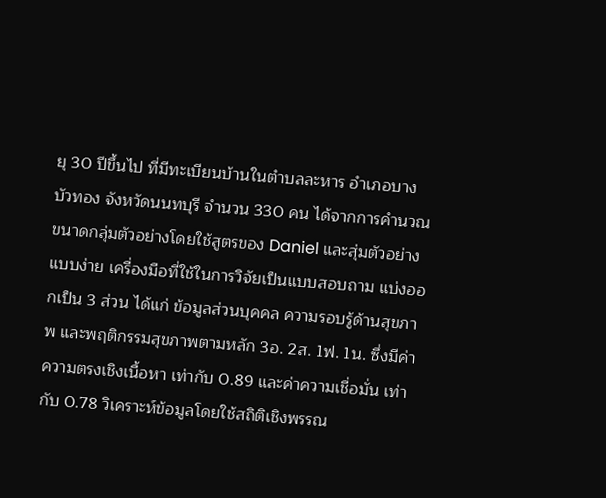ยุ 30 ปีขึ้นไป ที่มีทะเบียนบ้านในตำบลละหาร อำเภอบางบัวทอง จังหวัดนนทบุรี จำนวน 330 คน ได้จากการคำนวณขนาดกลุ่มตัวอย่างโดยใช้สูตรของ Daniel และสุ่มตัวอย่างแบบง่าย เครื่องมือที่ใช้ในการวิจัยเป็นแบบสอบถาม แบ่งออกเป็น 3 ส่วน ได้แก่ ข้อมูลส่วนบุคคล ความรอบรู้ด้านสุขภาพ และพฤติกรรมสุขภาพตามหลัก 3อ. 2ส. 1ฟ. 1น. ซึ่งมีค่าความตรงเชิงเนื้อหา เท่ากับ 0.89 และค่าความเชื่อมั่น เท่ากับ 0.78 วิเคราะห์ข้อมูลโดยใช้สถิติเชิงพรรณ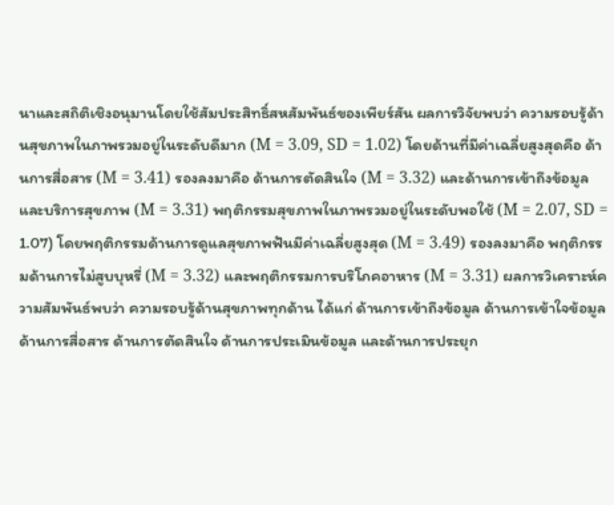นาและสถิติเชิงอนุมานโดยใช้สัมประสิทธิ์สหสัมพันธ์ของเพียร์สัน ผลการวิจัยพบว่า ความรอบรู้ด้านสุขภาพในภาพรวมอยู่ในระดับดีมาก (M = 3.09, SD = 1.02) โดยด้านที่มีค่าเฉลี่ยสูงสุดคือ ด้านการสื่อสาร (M = 3.41) รองลงมาคือ ด้านการตัดสินใจ (M = 3.32) และด้านการเข้าถึงข้อมูลและบริการสุขภาพ (M = 3.31) พฤติกรรมสุขภาพในภาพรวมอยู่ในระดับพอใช้ (M = 2.07, SD = 1.07) โดยพฤติกรรมด้านการดูแลสุขภาพฟันมีค่าเฉลี่ยสูงสุด (M = 3.49) รองลงมาคือ พฤติกรรมด้านการไม่สูบบุหรี่ (M = 3.32) และพฤติกรรมการบริโภคอาหาร (M = 3.31) ผลการวิเคราะห์ความสัมพันธ์พบว่า ความรอบรู้ด้านสุขภาพทุกด้าน ได้แก่ ด้านการเข้าถึงข้อมูล ด้านการเข้าใจข้อมูล ด้านการสื่อสาร ด้านการตัดสินใจ ด้านการประเมินข้อมูล และด้านการประยุก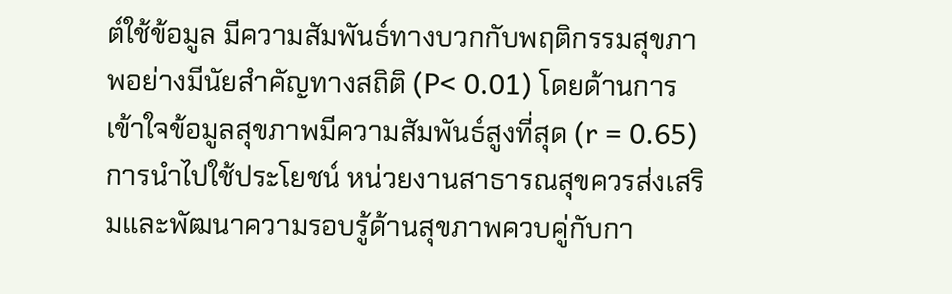ต์ใช้ข้อมูล มีความสัมพันธ์ทางบวกกับพฤติกรรมสุขภาพอย่างมีนัยสำคัญทางสถิติ (P< 0.01) โดยด้านการเข้าใจข้อมูลสุขภาพมีความสัมพันธ์สูงที่สุด (r = 0.65)
การนำไปใช้ประโยชน์ หน่วยงานสาธารณสุขควรส่งเสริมและพัฒนาความรอบรู้ด้านสุขภาพควบคู่กับกา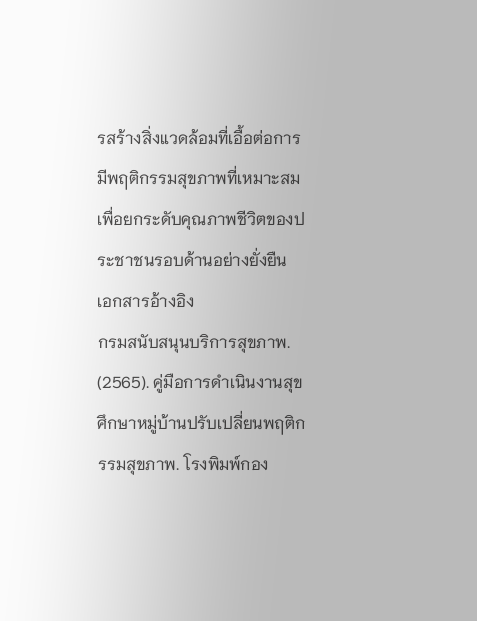รสร้างสิ่งแวดล้อมที่เอื้อต่อการมีพฤติกรรมสุขภาพที่เหมาะสม เพื่อยกระดับคุณภาพชีวิตของประชาชนรอบด้านอย่างยั่งยืน
เอกสารอ้างอิง
กรมสนับสนุนบริการสุขภาพ. (2565). คู่มือการดำเนินงานสุขศึกษาหมู่บ้านปรับเปลี่ยนพฤติกรรมสุขภาพ. โรงพิมพ์กอง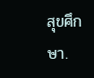สุขศึกษา.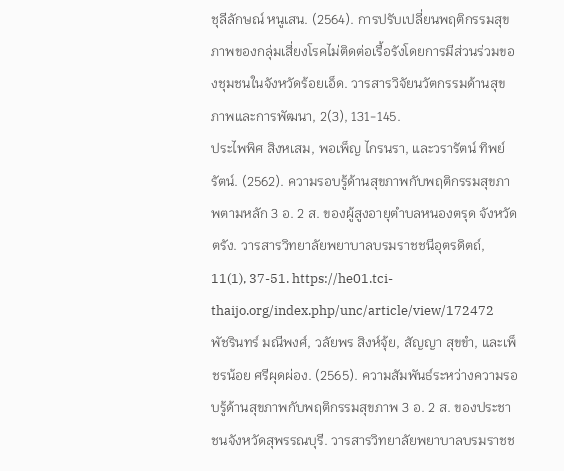ชุลีลักษณ์ หนูเสน. (2564). การปรับเปลี่ยนพฤติกรรมสุขภาพของกลุ่มเสี่ยงโรคไม่ติดต่อเรื้อรังโดยการมีส่วนร่วมของชุมชนในจังหวัดร้อยเอ็ด. วารสารวิจัยนวัตกรรมด้านสุขภาพและการพัฒนา, 2(3), 131-145.
ประไพพิศ สิงหเสม, พอเพ็ญ ไกรนรา, และวรารัตน์ ทิพย์รัตน์. (2562). ความรอบรู้ด้านสุขภาพกับพฤติกรรมสุขภาพตามหลัก 3 อ. 2 ส. ของผู้สูงอายุตำบลหนองตรุด จังหวัดตรัง. วารสารวิทยาลัยพยาบาลบรมราชชนีอุตรดิตถ์, 11(1), 37-51. https://he01.tci-thaijo.org/index.php/unc/article/view/172472
พัชรินทร์ มณีพงศ์, วลัยพร สิงห์จุ้ย, สัญญา สุขขำ, และเพ็ชรน้อย ศรีผุดผ่อง. (2565). ความสัมพันธ์ระหว่างความรอบรู้ด้านสุขภาพกับพฤติกรรมสุขภาพ 3 อ. 2 ส. ของประชาชนจังหวัดสุพรรณบุรี. วารสารวิทยาลัยพยาบาลบรมราชช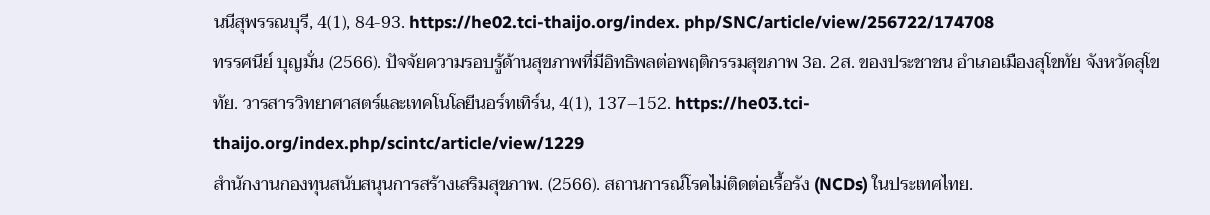นนีสุพรรณบุรี, 4(1), 84-93. https://he02.tci-thaijo.org/index. php/SNC/article/view/256722/174708
ทรรศนีย์ บุญมั่น (2566). ปัจจัยความรอบรู้ด้านสุขภาพที่มีอิทธิพลต่อพฤติกรรมสุขภาพ 3อ. 2ส. ของประชาชน อำเภอเมืองสุโขทัย จังหวัดสุโขทัย. วารสารวิทยาศาสตร์และเทคโนโลยีนอร์ทเทิร์น, 4(1), 137–152. https://he03.tci-thaijo.org/index.php/scintc/article/view/1229
สำนักงานกองทุนสนับสนุนการสร้างเสริมสุขภาพ. (2566). สถานการณ์โรคไม่ติดต่อเรื้อรัง (NCDs) ในประเทศไทย.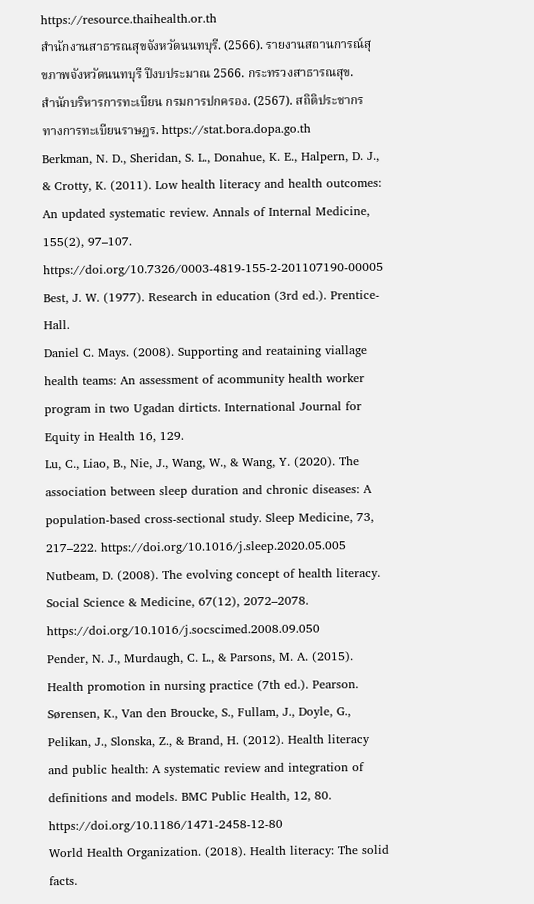https://resource.thaihealth.or.th
สำนักงานสาธารณสุขจังหวัดนนทบุรี. (2566). รายงานสถานการณ์สุขภาพจังหวัดนนทบุรี ปีงบประมาณ 2566. กระทรวงสาธารณสุข.
สำนักบริหารการทะเบียน กรมการปกครอง. (2567). สถิติประชากรทางการทะเบียนราษฎร. https://stat.bora.dopa.go.th
Berkman, N. D., Sheridan, S. L., Donahue, K. E., Halpern, D. J., & Crotty, K. (2011). Low health literacy and health outcomes: An updated systematic review. Annals of Internal Medicine, 155(2), 97–107. https://doi.org/10.7326/0003-4819-155-2-201107190-00005
Best, J. W. (1977). Research in education (3rd ed.). Prentice-Hall.
Daniel C. Mays. (2008). Supporting and reataining viallage health teams: An assessment of acommunity health worker program in two Ugadan dirticts. International Journal for Equity in Health 16, 129.
Lu, C., Liao, B., Nie, J., Wang, W., & Wang, Y. (2020). The association between sleep duration and chronic diseases: A population-based cross-sectional study. Sleep Medicine, 73, 217–222. https://doi.org/10.1016/j.sleep.2020.05.005
Nutbeam, D. (2008). The evolving concept of health literacy. Social Science & Medicine, 67(12), 2072–2078. https://doi.org/10.1016/j.socscimed.2008.09.050
Pender, N. J., Murdaugh, C. L., & Parsons, M. A. (2015). Health promotion in nursing practice (7th ed.). Pearson.
Sørensen, K., Van den Broucke, S., Fullam, J., Doyle, G., Pelikan, J., Slonska, Z., & Brand, H. (2012). Health literacy and public health: A systematic review and integration of definitions and models. BMC Public Health, 12, 80. https://doi.org/10.1186/1471-2458-12-80
World Health Organization. (2018). Health literacy: The solid facts.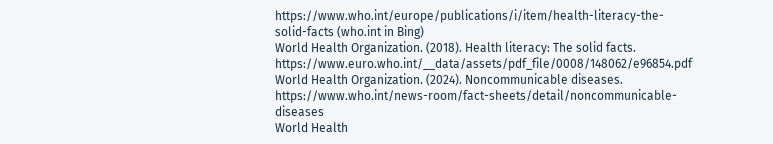https://www.who.int/europe/publications/i/item/health-literacy-the-solid-facts (who.int in Bing)
World Health Organization. (2018). Health literacy: The solid facts. https://www.euro.who.int/__data/assets/pdf_file/0008/148062/e96854.pdf
World Health Organization. (2024). Noncommunicable diseases. https://www.who.int/news-room/fact-sheets/detail/noncommunicable-diseases
World Health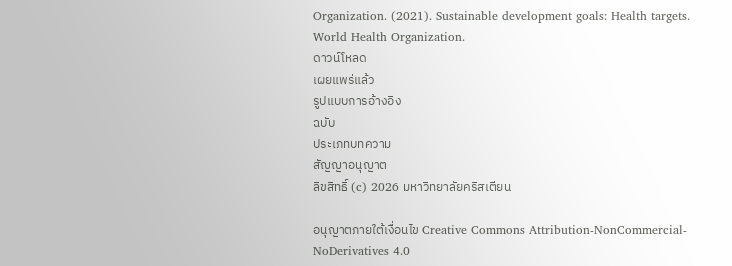Organization. (2021). Sustainable development goals: Health targets. World Health Organization.
ดาวน์โหลด
เผยแพร่แล้ว
รูปแบบการอ้างอิง
ฉบับ
ประเภทบทความ
สัญญาอนุญาต
ลิขสิทธิ์ (c) 2026 มหาวิทยาลัยคริสเตียน

อนุญาตภายใต้เงื่อนไข Creative Commons Attribution-NonCommercial-NoDerivatives 4.0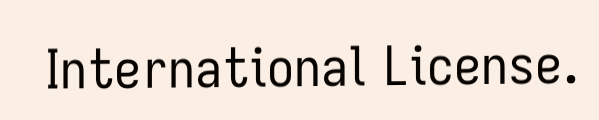International License.